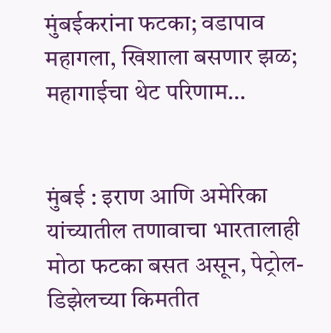मुंबईकरांना फटका; वडापाव महागला, खिशाला बसणार झळ; महागाईचा थेट परिणाम…


मुंबई : इराण आणि अमेरिका यांच्यातील तणावाचा भारतालाही मोठा फटका बसत असून, पेट्रोल-डिझेलच्या किमतीत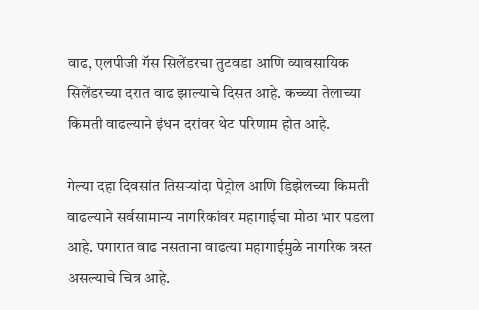वाढ, एलपीजी गॅस सिलेंडरचा तुटवडा आणि व्यावसायिक सिलेंडरच्या दरात वाढ झाल्याचे दिसत आहे. कच्च्या तेलाच्या किमती वाढल्याने इंधन दरांवर थेट परिणाम होत आहे.

गेल्या दहा दिवसांत तिसऱ्यांदा पेट्रोल आणि डिझेलच्या किमती वाढल्याने सर्वसामान्य नागरिकांवर महागाईचा मोठा भार पडला आहे. पगारात वाढ नसताना वाढत्या महागाईमुळे नागरिक त्रस्त असल्याचे चित्र आहे.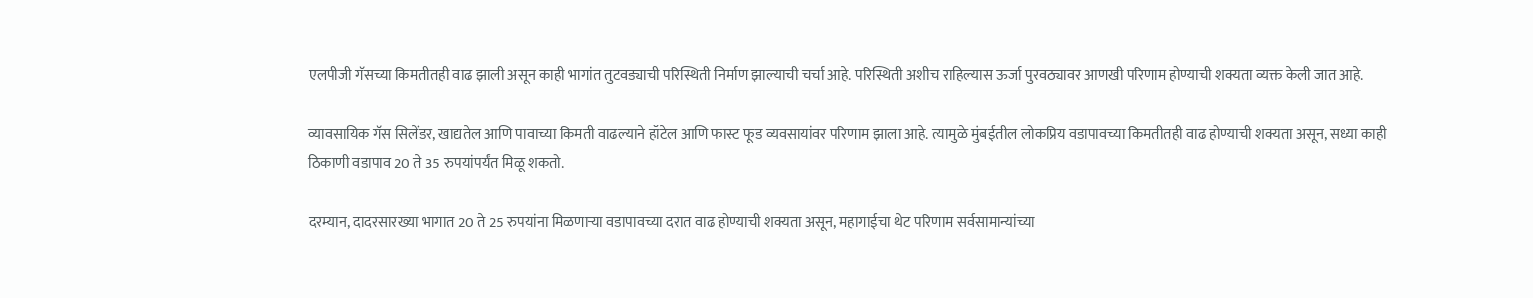एलपीजी गॅसच्या किमतीतही वाढ झाली असून काही भागांत तुटवड्याची परिस्थिती निर्माण झाल्याची चर्चा आहे. परिस्थिती अशीच राहिल्यास ऊर्जा पुरवठ्यावर आणखी परिणाम होण्याची शक्यता व्यक्त केली जात आहे.

व्यावसायिक गॅस सिलेंडर, खाद्यतेल आणि पावाच्या किमती वाढल्याने हॉटेल आणि फास्ट फूड व्यवसायांवर परिणाम झाला आहे. त्यामुळे मुंबईतील लोकप्रिय वडापावच्या किमतीतही वाढ होण्याची शक्यता असून, सध्या काही ठिकाणी वडापाव 20 ते 35 रुपयांपर्यंत मिळू शकतो.

दरम्यान, दादरसारख्या भागात 20 ते 25 रुपयांना मिळणाऱ्या वडापावच्या दरात वाढ होण्याची शक्यता असून, महागाईचा थेट परिणाम सर्वसामान्यांच्या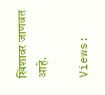खिशावर जाणवत आहे.

Views: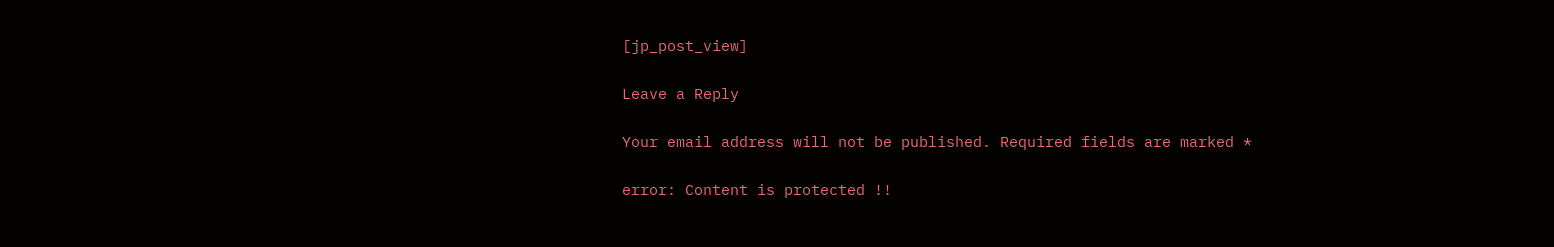[jp_post_view]

Leave a Reply

Your email address will not be published. Required fields are marked *

error: Content is protected !!